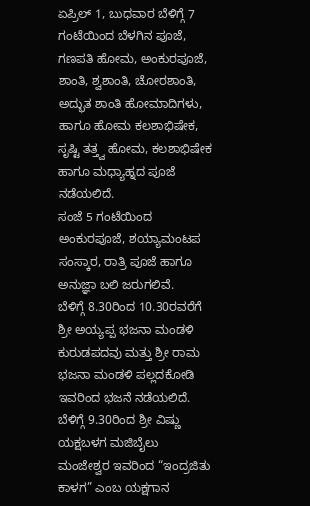ಏಪ್ರಿಲ್ 1, ಬುಧವಾರ ಬೆಳಿಗ್ಗೆ 7 ಗಂಟೆಯಿಂದ ಬೆಳಗಿನ ಪೂಜೆ, ಗಣಪತಿ ಹೋಮ, ಅಂಕುರಪೂಜೆ, ಶಾಂತಿ, ಶ್ವಶಾಂತಿ, ಚೋರಶಾಂತಿ, ಅದ್ಭುತ ಶಾಂತಿ ಹೋಮಾದಿಗಳು, ಹಾಗೂ ಹೋಮ ಕಲಶಾಭಿಷೇಕ, ಸೃಷ್ಟಿ ತತ್ತ್ವ ಹೋಮ, ಕಲಶಾಭಿಷೇಕ ಹಾಗೂ ಮಧ್ಯಾಹ್ನದ ಪೂಜೆ ನಡೆಯಲಿದೆ.
ಸಂಜೆ 5 ಗಂಟೆಯಿಂದ ಅಂಕುರಪೂಜೆ, ಶಯ್ಯಾಮಂಟಪ ಸಂಸ್ಕಾರ, ರಾತ್ರಿ ಪೂಜೆ ಹಾಗೂ ಅನುಜ್ಞಾ ಬಲಿ ಜರುಗಲಿವೆ.
ಬೆಳಿಗ್ಗೆ 8.30ರಿಂದ 10.30ರವರೆಗೆ ಶ್ರೀ ಅಯ್ಯಪ್ಪ ಭಜನಾ ಮಂಡಳಿ ಕುರುಡಪದವು ಮತ್ತು ಶ್ರೀ ರಾಮ ಭಜನಾ ಮಂಡಳಿ ಪಲ್ಲದಕೋಡಿ ಇವರಿಂದ ಭಜನೆ ನಡೆಯಲಿದೆ.
ಬೆಳಿಗ್ಗೆ 9.30ರಿಂದ ಶ್ರೀ ವಿಷ್ಣು ಯಕ್ಷಬಳಗ ಮಜಿಬೈಲು ಮಂಜೇಶ್ವರ ಇವರಿಂದ “ಇಂದ್ರಜಿತು ಕಾಳಗ” ಎಂಬ ಯಕ್ಷಗಾನ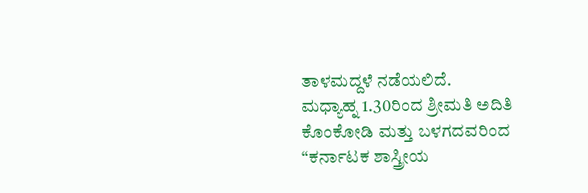ತಾಳಮದ್ದಳೆ ನಡೆಯಲಿದೆ.
ಮಧ್ಯಾಹ್ನ 1.30ರಿಂದ ಶ್ರೀಮತಿ ಅದಿತಿ ಕೊಂಕೋಡಿ ಮತ್ತು ಬಳಗದವರಿಂದ “ಕರ್ನಾಟಕ ಶಾಸ್ತ್ರೀಯ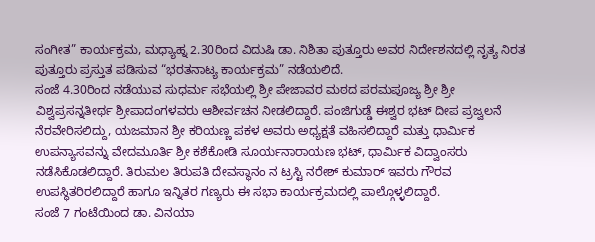ಸಂಗೀತ” ಕಾರ್ಯಕ್ರಮ, ಮಧ್ಯಾಹ್ನ 2.30ರಿಂದ ವಿದುಷಿ ಡಾ. ನಿಶಿತಾ ಪುತ್ತೂರು ಅವರ ನಿರ್ದೇಶನದಲ್ಲಿ ನೃತ್ಯ ನಿರತ ಪುತ್ತೂರು ಪ್ರಸ್ತುತ ಪಡಿಸುವ “ಭರತನಾಟ್ಯ ಕಾರ್ಯಕ್ರಮ” ನಡೆಯಲಿದೆ.
ಸಂಜೆ 4.30ರಿಂದ ನಡೆಯುವ ಸುಧರ್ಮ ಸಭೆಯಲ್ಲಿ ಶ್ರೀ ಪೇಜಾವರ ಮಠದ ಪರಮಪೂಜ್ಯ ಶ್ರೀ ಶ್ರೀ ವಿಶ್ವಪ್ರಸನ್ನತೀರ್ಥ ಶ್ರೀಪಾದಂಗಳವರು ಆಶೀರ್ವಚನ ನೀಡಲಿದ್ದಾರೆ. ಪಂಜಿಗುಡ್ಡೆ ಈಶ್ವರ ಭಟ್ ದೀಪ ಪ್ರಜ್ವಲನೆ ನೆರವೇರಿಸಲಿದ್ದು, ಯಜಮಾನ ಶ್ರೀ ಕರಿಯಣ್ಣ ಪಕಳ ಅವರು ಅಧ್ಯಕ್ಷತೆ ವಹಿಸಲಿದ್ದಾರೆ ಮತ್ತು ಧಾರ್ಮಿಕ ಉಪನ್ಯಾಸವನ್ನು ವೇದಮೂರ್ತಿ ಶ್ರೀ ಕಶೆಕೋಡಿ ಸೂರ್ಯನಾರಾಯಣ ಭಟ್, ಧಾರ್ಮಿಕ ವಿದ್ವಾಂಸರು ನಡೆಸಿಕೊಡಲಿದ್ದಾರೆ. ತಿರುಮಲ ತಿರುಪತಿ ದೇವಸ್ಥಾನಂ ನ ಟ್ರಸ್ಟಿ ನರೇಶ್ ಕುಮಾರ್ ಇವರು ಗೌರವ ಉಪಸ್ಥಿತರಿರಲಿದ್ದಾರೆ ಹಾಗೂ ಇನ್ನಿತರ ಗಣ್ಯರು ಈ ಸಭಾ ಕಾರ್ಯಕ್ರಮದಲ್ಲಿ ಪಾಲ್ಗೊಳ್ಳಲಿದ್ದಾರೆ.
ಸಂಜೆ 7 ಗಂಟೆಯಿಂದ ಡಾ. ವಿನಯಾ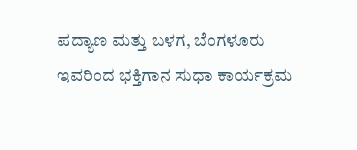ಪದ್ಯಾಣ ಮತ್ತು ಬಳಗ, ಬೆಂಗಳೂರು ಇವರಿಂದ ಭಕ್ತಿಗಾನ ಸುಧಾ ಕಾರ್ಯಕ್ರಮ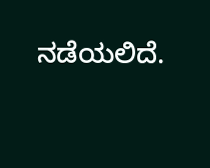ನಡೆಯಲಿದೆ.